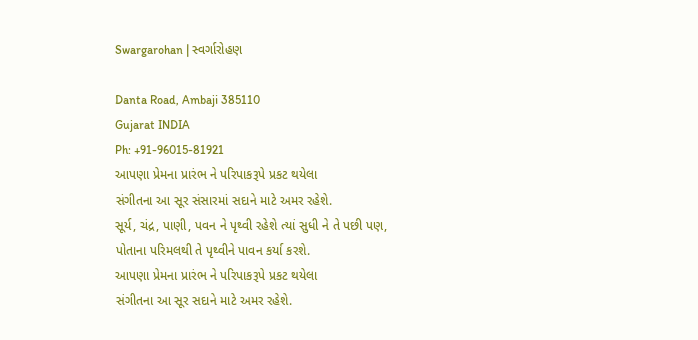Swargarohan | સ્વર્ગારોહણ

Danta Road, Ambaji 385110
Gujarat INDIA
Ph: +91-96015-81921
આપણા પ્રેમના પ્રારંભ ને પરિપાકરૂપે પ્રકટ થયેલા
સંગીતના આ સૂર સંસારમાં સદાને માટે અમર રહેશે.
સૂર્ય, ચંદ્ર, પાણી, પવન ને પૃથ્વી રહેશે ત્યાં સુધી ને તે પછી પણ,
પોતાના પરિમલથી તે પૃથ્વીને પાવન કર્યા કરશે.
આપણા પ્રેમના પ્રારંભ ને પરિપાકરૂપે પ્રકટ થયેલા
સંગીતના આ સૂર સદાને માટે અમર રહેશે.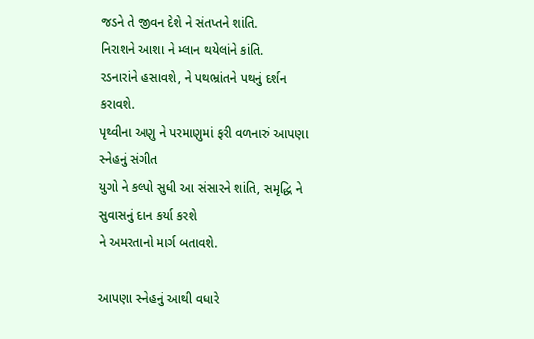જડને તે જીવન દેશે ને સંતપ્તને શાંતિ.
નિરાશને આશા ને મ્લાન થયેલાંને કાંતિ.
રડનારાંને હસાવશે, ને પથભ્રાંતને પથનું દર્શન કરાવશે.
પૃથ્વીના અણુ ને પરમાણુમાં ફરી વળનારું આપણા સ્નેહનું સંગીત
યુગો ને કલ્પો સુધી આ સંસારને શાંતિ, સમૃદ્ધિ ને સુવાસનું દાન કર્યા કરશે
ને અમરતાનો માર્ગ બતાવશે.

આપણા સ્નેહનું આથી વધારે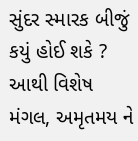સુંદર સ્મારક બીજું કયું હોઈ શકે ?
આથી વિશેષ મંગલ, અમૃતમય ને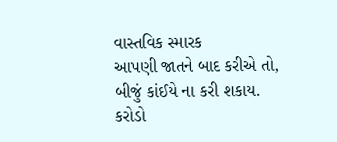વાસ્તવિક સ્મારક
આપણી જાતને બાદ કરીએ તો, બીજું કાંઈયે ના કરી શકાય.
કરોડો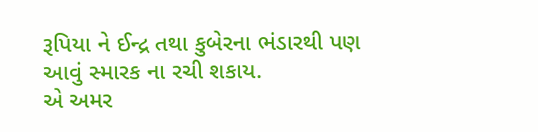રૂપિયા ને ઈન્દ્ર તથા કુબેરના ભંડારથી પણ આવું સ્મારક ના રચી શકાય.
એ અમર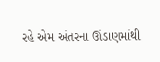રહે એમ અંતરના ઊંડાણમાંથી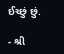ઈચ્છું છું.

- શ્રી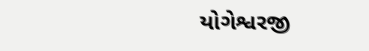યોગેશ્વરજી